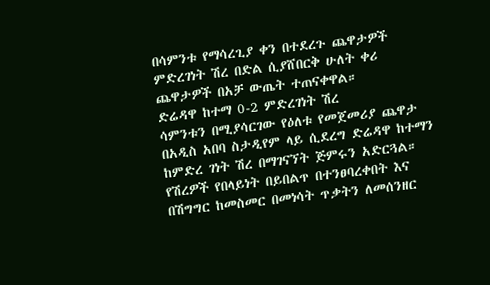በሳምንቱ የማሳረጊያ ቀን በተደረጉ ጨዋታዎች ምድረገነት ሽረ በድል ሲያሸበርቅ ሁለት ቀሪ ጨዋታዎች በአቻ ውጤት ተጠናቀዋል።
ድሬዳዋ ከተማ 0-2 ምድረገነት ሽረ
ሳምንቱን በሚያሳርገው የዕለቱ የመጀመሪያ ጨዋታ በአዲስ አበባ ስታዲየም ላይ ሲደረግ ድሬዳዋ ከተማን ከምድረ ገነት ሽረ በማገናኘት ጅምሩን አድርጓል። የሽረዎች የበላይነት በይበልጥ በተንፀባረቀበት እና በሽግግር ከመስመር በመነሳት ጥቃትን ለመሰንዘር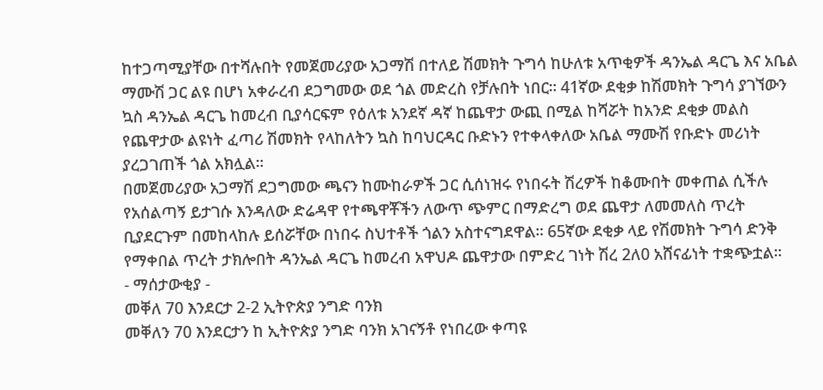ከተጋጣሚያቸው በተሻሉበት የመጀመሪያው አጋማሽ በተለይ ሽመክት ጉግሳ ከሁለቱ አጥቂዎች ዳንኤል ዳርጌ እና አቤል ማሙሽ ጋር ልዩ በሆነ አቀራረብ ደጋግመው ወደ ጎል መድረስ የቻሉበት ነበር። 41ኛው ደቂቃ ከሽመክት ጉግሳ ያገኘውን ኳስ ዳንኤል ዳርጌ ከመረብ ቢያሳርፍም የዕለቱ አንደኛ ዳኛ ከጨዋታ ውጪ በሚል ከሻሯት ከአንድ ደቂቃ መልስ የጨዋታው ልዩነት ፈጣሪ ሽመክት የላከለትን ኳስ ከባህርዳር ቡድኑን የተቀላቀለው አቤል ማሙሽ የቡድኑ መሪነት ያረጋገጠች ጎል አክሏል።
በመጀመሪያው አጋማሽ ደጋግመው ጫናን ከሙከራዎች ጋር ሲሰነዝሩ የነበሩት ሽረዎች ከቆሙበት መቀጠል ሲችሉ የአሰልጣኝ ይታገሱ እንዳለው ድሬዳዋ የተጫዋቾችን ለውጥ ጭምር በማድረግ ወደ ጨዋታ ለመመለስ ጥረት ቢያደርጉም በመከላከሉ ይሰሯቸው በነበሩ ስህተቶች ጎልን አስተናግደዋል። 65ኛው ደቂቃ ላይ የሽመክት ጉግሳ ድንቅ የማቀበል ጥረት ታክሎበት ዳንኤል ዳርጌ ከመረብ አዋህዶ ጨዋታው በምድረ ገነት ሽረ 2ለ0 አሸናፊነት ተቋጭቷል።
- ማሰታውቂያ -
መቐለ 70 እንደርታ 2-2 ኢትዮጵያ ንግድ ባንክ
መቐለን 70 እንደርታን ከ ኢትዮጵያ ንግድ ባንክ አገናኝቶ የነበረው ቀጣዩ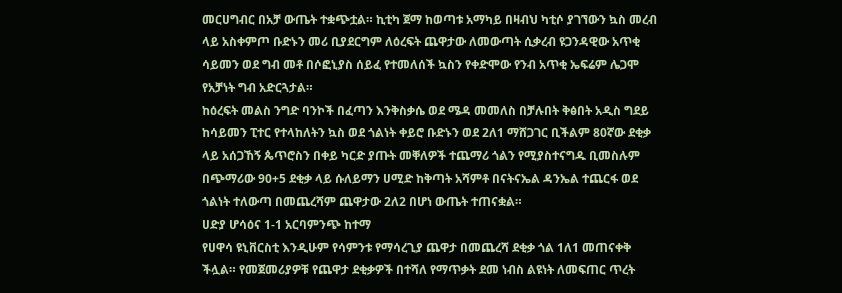መርሀግብር በአቻ ውጤት ተቋጭቷል። ኪቲካ ጀማ ከወጣቱ አማካይ በዛብህ ካቲሶ ያገኘውን ኳስ መረብ ላይ አስቀምጦ ቡድኑን መሪ ቢያደርግም ለዕረፍት ጨዋታው ለመውጣት ሲቃረብ ዩጋንዳዊው አጥቂ ሳይመን ወደ ግብ መቶ በሶፎኒያስ ሰይፈ የተመለሰች ኳስን የቀድሞው የንብ አጥቂ ኤፍሬም ሌጋሞ የአቻነት ግብ አድርጓታል።
ከዕረፍት መልስ ንግድ ባንኮች በፈጣን እንቅስቃሴ ወደ ሜዳ መመለስ በቻሉበት ቅፅበት አዲስ ግደይ ከሳይመን ፒተር የተላከለትን ኳስ ወደ ጎልነት ቀይሮ ቡድኑን ወደ 2ለ1 ማሸጋገር ቢችልም 80ኛው ደቂቃ ላይ አሰጋኸኝ ጴጥሮስን በቀይ ካርድ ያጡት መቐለዎች ተጨማሪ ጎልን የሚያስተናግዱ ቢመስሉም በጭማሪው 90+5 ደቂቃ ላይ ሱለይማን ሀሚድ ከቅጣት አሻምቶ በናትናኤል ዳንኤል ተጨርፋ ወደ ጎልነት ተለውጣ በመጨረሻም ጨዋታው 2ለ2 በሆነ ውጤት ተጠናቋል።
ሀድያ ሆሳዕና 1-1 አርባምንጭ ከተማ
የሀዋሳ ዩኒቨርስቲ እንዲሁም የሳምንቱ የማሳረጊያ ጨዋታ በመጨረሻ ደቂቃ ጎል 1ለ1 መጠናቀቅ ችሏል። የመጀመሪያዎቹ የጨዋታ ደቂቃዎች በተሻለ የማጥቃት ደመ ነብስ ልዩነት ለመፍጠር ጥረት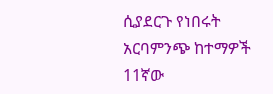ሲያደርጉ የነበሩት አርባምንጭ ከተማዎች 11ኛው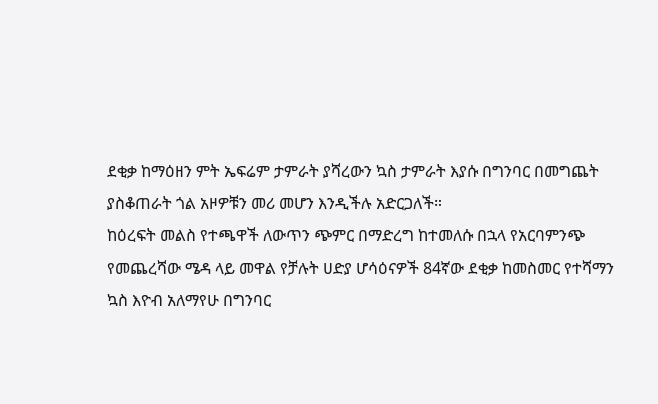ደቂቃ ከማዕዘን ምት ኤፍሬም ታምራት ያሻረውን ኳስ ታምራት እያሱ በግንባር በመግጨት ያስቆጠራት ጎል አዞዎቹን መሪ መሆን እንዲችሉ አድርጋለች።
ከዕረፍት መልስ የተጫዋች ለውጥን ጭምር በማድረግ ከተመለሱ በኋላ የአርባምንጭ የመጨረሻው ሜዳ ላይ መዋል የቻሉት ሀድያ ሆሳዕናዎች 84ኛው ደቂቃ ከመስመር የተሻማን ኳስ እዮብ አለማየሁ በግንባር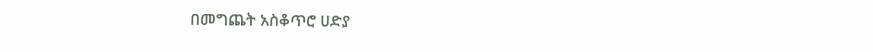በመግጨት አስቆጥሮ ሀድያ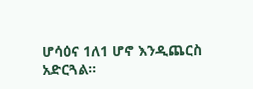ሆሳዕና 1ለ1 ሆኖ እንዲጨርስ አድርጓል።